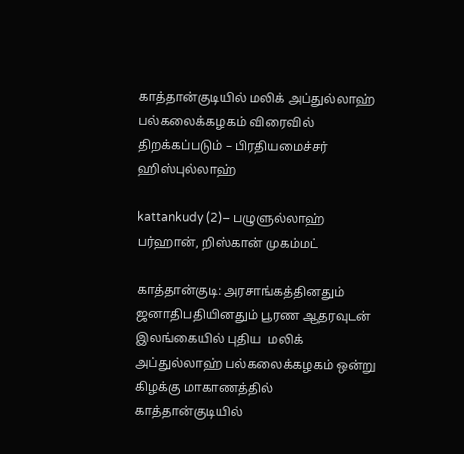காத்தான்குடியில் மலிக் அப்துல்லாஹ் பல்கலைக்கழகம் விரைவில் திறக்கப்படும் – பிரதியமைச்சர் ஹிஸ்புல்லாஹ்

kattankudy (2)– பழுளுல்லாஹ் பர்ஹான், றிஸ்கான் முகம்மட்

காத்தான்குடி: அரசாங்கத்தினதும் ஜனாதிபதியினதும் பூரண ஆதரவுடன் இலங்கையில் புதிய  மலிக் அப்துல்லாஹ் பல்கலைக்கழகம் ஒன்று கிழக்கு மாகாணத்தில் காத்தான்குடியில்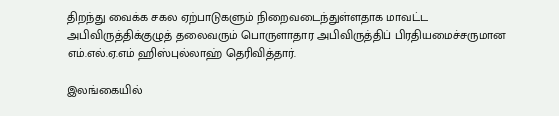திறந்து வைக்க சகல ஏற்பாடுகளும் நிறைவடைந்துள்ளதாக மாவட்ட அபிவிருத்திக்குழுத் தலைவரும் பொருளாதார அபிவிருத்திப் பிரதியமைச்சருமான எம்.எல்.ஏ.எம் ஹிஸ்புல்லாஹ் தெரிவித்தார்.

இலங்கையில்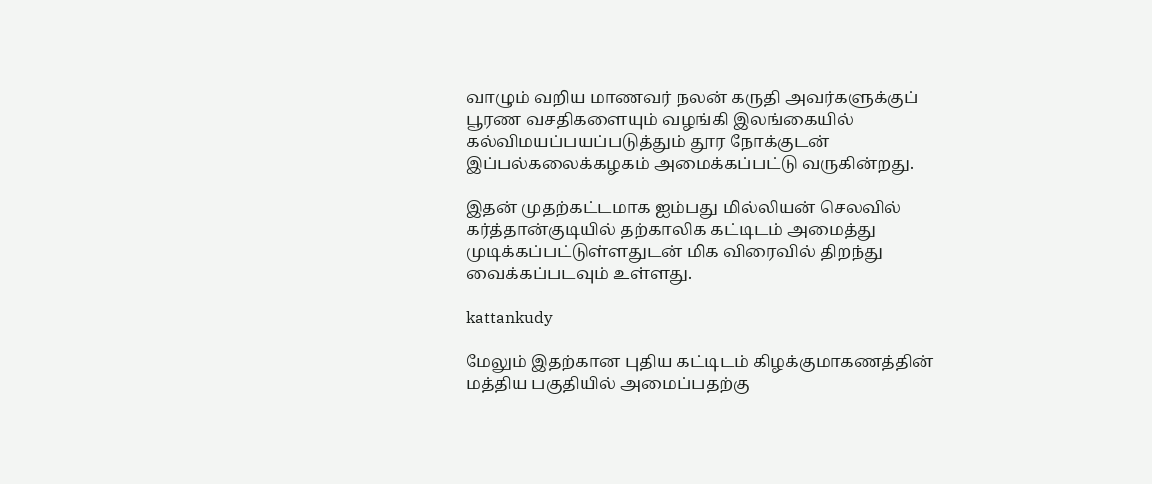வாழும் வறிய மாணவர் நலன் கருதி அவர்களுக்குப் பூரண வசதிகளையும் வழங்கி இலங்கையில் கல்விமயப்பயப்படுத்தும் தூர நோக்குடன் இப்பல்கலைக்கழகம் அமைக்கப்பட்டு வருகின்றது.

இதன் முதற்கட்டமாக ஐம்பது மில்லியன் செலவில் கர்த்தான்குடியில் தற்காலிக கட்டிடம் அமைத்து முடிக்கப்பட்டுள்ளதுடன் மிக விரைவில் திறந்து வைக்கப்படவும் உள்ளது.

kattankudy

மேலும் இதற்கான புதிய கட்டிடம் கிழக்குமாகணத்தின் மத்திய பகுதியில் அமைப்பதற்கு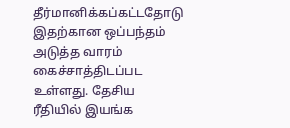தீர்மானிக்கப்கட்டதோடு  இதற்கான ஒப்பந்தம் அடுத்த வாரம் கைச்சாத்திடப்பட உள்ளது. தேசிய ரீதியில் இயங்க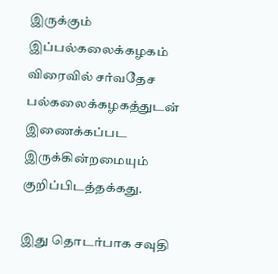இருக்கும் இப்பல்கலைக்கழகம் விரைவில் சர்வதேச பல்கலைக்கழகத்துடன் இணைக்கப்பட இருக்கின்றமையும் குறிப்பிடத்தக்கது.

இது தொடர்பாக சவுதி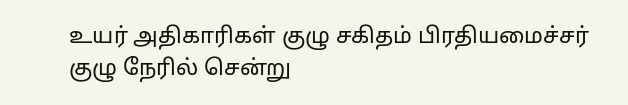உயர் அதிகாரிகள் குழு சகிதம் பிரதியமைச்சர் குழு நேரில் சென்று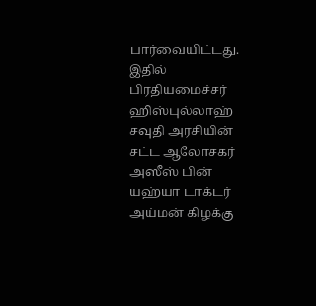பார்வையிட்டது. இதில் பிரதியமைச்சர் ஹிஸ்புல்லாஹ் சவுதி அரசியின் சட்ட ஆலோசகர் அஸீஸ் பின் யஹ்யா டாக்டர் அய்மன் கிழக்கு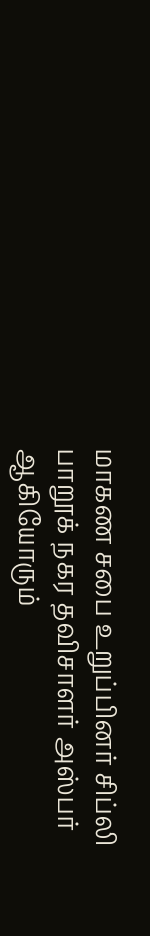மாகண சபை உறுப்பினர் சிப்லி பாறூக் நகர தவிசாளர் அஸ்பர் ஆகியோரும்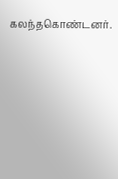கலந்தகொண்டனர்.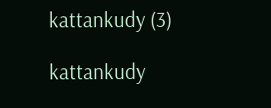kattankudy (3)

kattankudy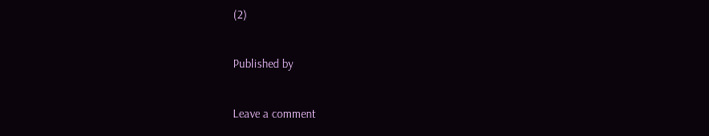(2)

Published by

Leave a comment